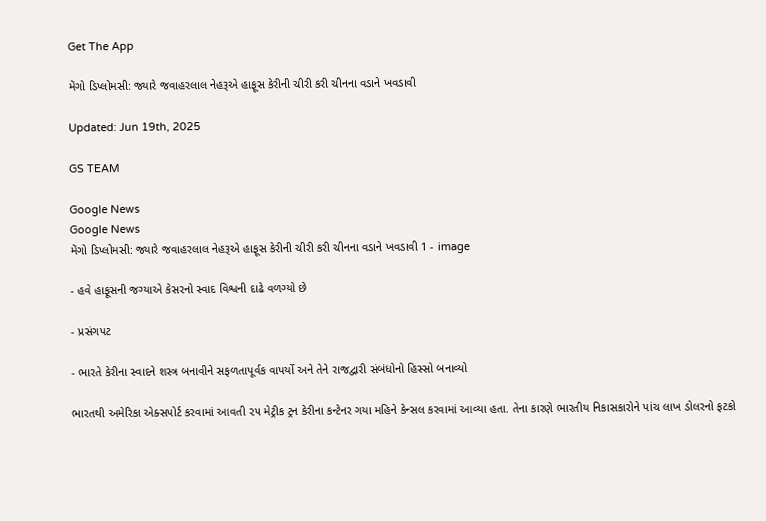Get The App

મેંગો ડિપ્લોમસી: જ્યારે જવાહરલાલ નેહરૂએ હાફૂસ કેરીની ચીરી કરી ચીનના વડાને ખવડાવી

Updated: Jun 19th, 2025

GS TEAM

Google News
Google News
મેંગો ડિપ્લોમસી: જ્યારે જવાહરલાલ નેહરૂએ હાફૂસ કેરીની ચીરી કરી ચીનના વડાને ખવડાવી 1 - image

- હવે હાફૂસની જગ્યાએ કેસરનો સ્વાદ વિશ્વની દાઢે વળગ્યો છે

- પ્રસંગપટ

- ભારતે કેરીના સ્વાદને શસ્ત્ર બનાવીને સફળતાપૂર્વક વાપર્યો અને તેને રાજદ્વારી સંબંધોનો હિસ્સો બનાવ્યો

ભારતથી અમેરિકા એક્સપોર્ટ કરવામાં આવતી ૨૫ મેટ્રીક ટ્રન કેરીના કન્ટેનર ગયા મહિને કેન્સલ કરવામાં આવ્યા હતા. તેના કારણે ભારતીય નિકાસકારોને પાંચ લાખ ડોલરનો ફટકો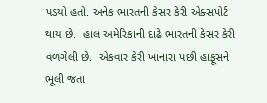પડયો હતો. અનેક ભારતની કેસર કેરી એક્સપોર્ટ થાય છે.  હાલ અમેરિકાની દાઢે ભારતની કેસર કેરી વળગેલી છે.  એકવાર કેરી ખાનારા પછી હાફૂસને ભૂલી જતા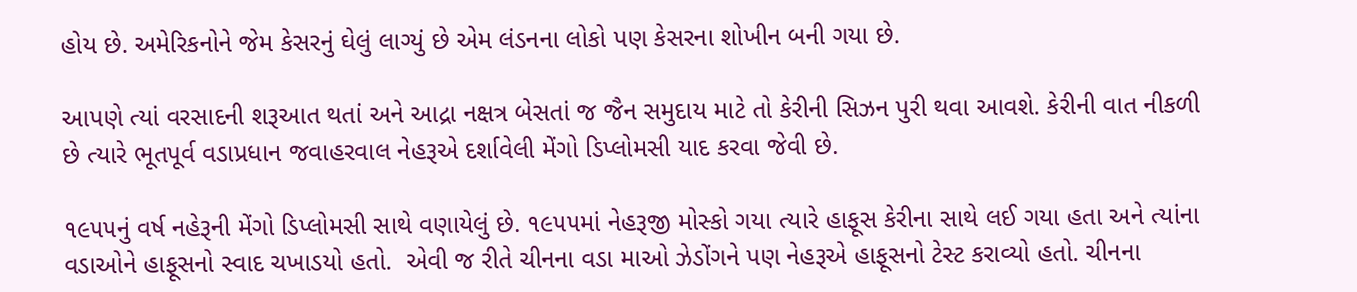હોય છે. અમેરિકનોને જેમ કેસરનું ઘેલું લાગ્યું છે એમ લંડનના લોકો પણ કેસરના શોખીન બની ગયા છે.

આપણે ત્યાં વરસાદની શરૂઆત થતાં અને આદ્રા નક્ષત્ર બેસતાં જ જૈન સમુદાય માટે તો કેરીની સિઝન પુરી થવા આવશે. કેરીની વાત નીકળી છે ત્યારે ભૂતપૂર્વ વડાપ્રધાન જવાહરવાલ નેહરૂએ દર્શાવેલી મેંગો ડિપ્લોમસી યાદ કરવા જેવી છે.

૧૯૫૫નું વર્ષ નહેરૂની મેંગો ડિપ્લોમસી સાથે વણાયેલું છે. ૧૯૫૫માં નેહરૂજી મોસ્કો ગયા ત્યારે હાફૂસ કેરીના સાથે લઈ ગયા હતા અને ત્યાંના વડાઓને હાફૂસનો સ્વાદ ચખાડયો હતો.  એવી જ રીતે ચીનના વડા માઓ ઝેડોંગને પણ નેહરૂએ હાફૂસનો ટેસ્ટ કરાવ્યો હતો. ચીનના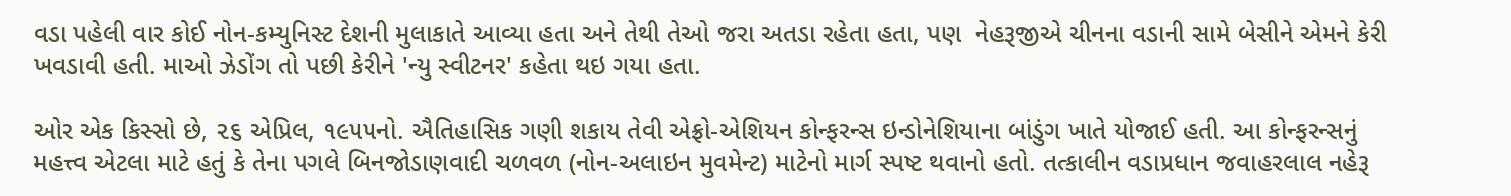વડા પહેલી વાર કોઈ નોન-કમ્યુનિસ્ટ દેશની મુલાકાતે આવ્યા હતા અને તેથી તેઓ જરા અતડા રહેતા હતા, પણ  નેહરૂજીએ ચીનના વડાની સામે બેસીને એમને કેરી ખવડાવી હતી. માઓ ઝેડોંગ તો પછી કેરીને 'ન્યુ સ્વીટનર' કહેતા થઇ ગયા હતા.

ઓર એક કિસ્સો છે, ૨૬ એપ્રિલ, ૧૯૫૫નો. ઐતિહાસિક ગણી શકાય તેવી એફ્રો-એશિયન કોન્ફરન્સ ઇન્ડોનેશિયાના બાંડુંગ ખાતે યોજાઈ હતી. આ કોન્ફરન્સનું મહત્ત્વ એટલા માટે હતું કે તેના પગલે બિનજોડાણવાદી ચળવળ (નોન-અલાઇન મુવમેન્ટ) માટેનો માર્ગ સ્પષ્ટ થવાનો હતો. તત્કાલીન વડાપ્રધાન જવાહરલાલ નહેરૂ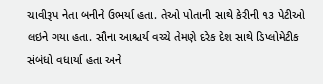ચાવીરૂપ નેતા બનીને ઉભર્યા હતા. તેઓ પોતાની સાથે કેરીની ૧૩ પેટીઓ લઇને ગયા હતા. સૌના આશ્ચર્ય વચ્ચે તેમણે દરેક દેશ સાથે ડિપ્લોમેટીક સંબંધો વધાર્યા હતા અને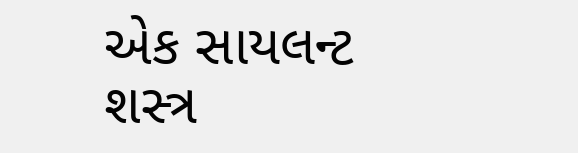એક સાયલન્ટ શસ્ત્ર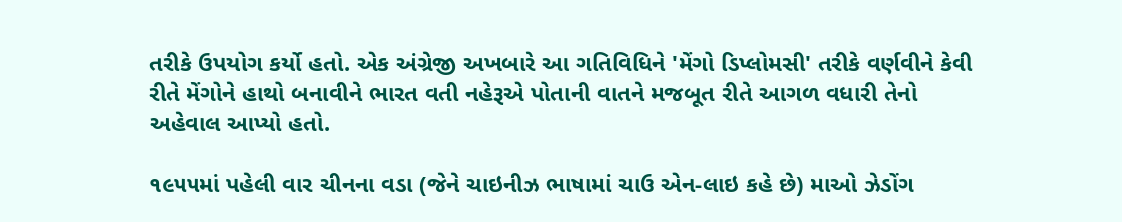તરીકે ઉપયોગ કર્યો હતો. એક અંગ્રેજી અખબારે આ ગતિવિધિને 'મેંગો ડિપ્લોમસી' તરીકે વર્ણવીને કેવી રીતે મેંગોને હાથો બનાવીને ભારત વતી નહેરૂએ પોતાની વાતને મજબૂત રીતે આગળ વધારી તેનો અહેવાલ આપ્યો હતો.

૧૯૫૫માં પહેલી વાર ચીનના વડા (જેને ચાઇનીઝ ભાષામાં ચાઉ એન-લાઇ કહે છે) માઓ ઝેડોંગ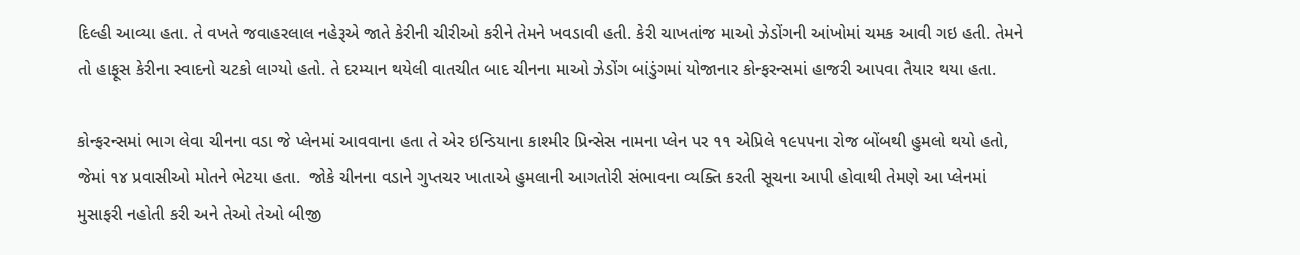દિલ્હી આવ્યા હતા. તે વખતે જવાહરલાલ નહેરૂએ જાતે કેરીની ચીરીઓ કરીને તેમને ખવડાવી હતી. કેરી ચાખતાંજ માઓ ઝેડોંગની આંખોમાં ચમક આવી ગઇ હતી. તેમને તો હાફૂસ કેરીના સ્વાદનો ચટકો લાગ્યો હતો. તે દરમ્યાન થયેલી વાતચીત બાદ ચીનના માઓ ઝેડોંગ બાંડુંગમાં યોજાનાર કોન્ફરન્સમાં હાજરી આપવા તૈયાર થયા હતા.

કોન્ફરન્સમાં ભાગ લેવા ચીનના વડા જે પ્લેનમાં આવવાના હતા તે એર ઇન્ડિયાના કાશ્મીર પ્રિન્સેસ નામના પ્લેન પર ૧૧ એપ્રિલે ૧૯૫૫ના રોજ બોંબથી હુમલો થયો હતો, જેમાં ૧૪ પ્રવાસીઓ મોતને ભેટયા હતા.  જોકે ચીનના વડાને ગુપ્તચર ખાતાએ હુમલાની આગતોરી સંભાવના વ્યક્તિ કરતી સૂચના આપી હોવાથી તેમણે આ પ્લેનમાં મુસાફરી નહોતી કરી અને તેઓ તેઓ બીજી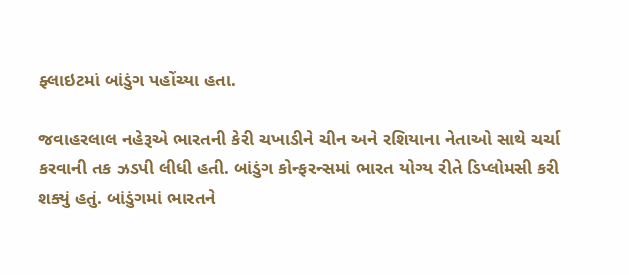ફ્લાઇટમાં બાંડુંગ પહોંચ્યા હતા.

જવાહરલાલ નહેરૂએ ભારતની કેરી ચખાડીને ચીન અને રશિયાના નેતાઓ સાથે ચર્ચા કરવાની તક ઝડપી લીધી હતી. બાંડુંગ કોન્ફરન્સમાં ભારત યોગ્ય રીતે ડિપ્લોમસી કરી શક્યું હતું. બાંડુંગમાં ભારતને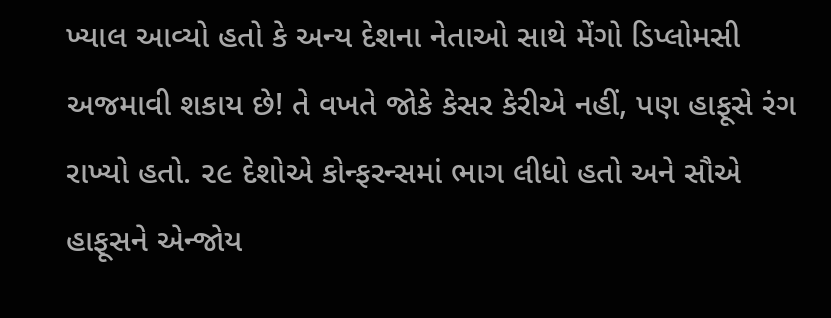ખ્યાલ આવ્યો હતો કે અન્ય દેશના નેતાઓ સાથે મેંગો ડિપ્લોમસી અજમાવી શકાય છે! તે વખતે જોકે કેસર કેરીએ નહીં, પણ હાફૂસે રંગ રાખ્યો હતો. ૨૯ દેશોએ કોન્ફરન્સમાં ભાગ લીધો હતો અને સૌએ હાફૂસને એન્જોય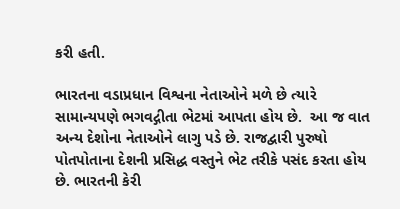કરી હતી.

ભારતના વડાપ્રધાન વિશ્વના નેતાઓને મળે છે ત્યારે સામાન્યપણે ભગવદ્ગીતા ભેટમાં આપતા હોય છે.  આ જ વાત અન્ય દેશોના નેતાઓને લાગુ પડે છે. રાજદ્વારી પુરુષો પોતપોતાના દેશની પ્રસિદ્ધ વસ્તુને ભેટ તરીકે પસંદ કરતા હોય છે. ભારતની કેરી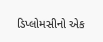ડિપ્લોમસીનો એક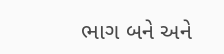ભાગ બને અને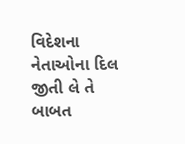વિદેશના નેતાઓના દિલ જીતી લે તે બાબત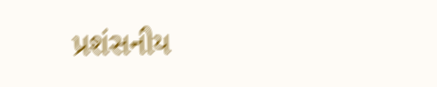પ્રશંસનીય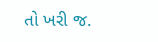તો ખરી જ.